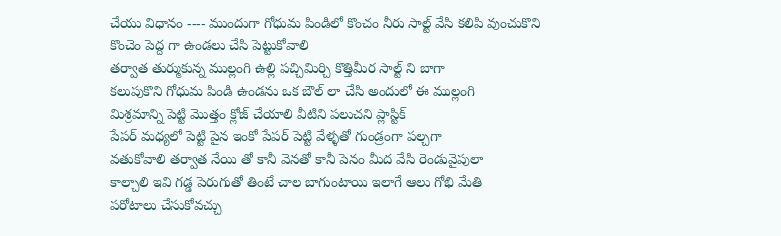చేయు విధానం ---- ముందుగా గోధుమ పిండిలో కొంచం నీరు సాల్ట్ వేసి కలిపి వుంచుకొని కొంచెం పెద్ద గా ఉండలు చేసి పెట్టుకోవాలి
తర్వాత తుర్ముకున్న ముల్లంగి ఉల్లి పచ్చిమిర్చి కొత్తిమీర సాల్ట్ ని బాగా
కలుపుకొని గోధుమ పిండి ఉండను ఒక బౌల్ లా చేసి అందులో ఈ ముల్లంగి
మిశ్రమాన్ని పెట్టి మొత్తం క్లోజ్ చేయాలి వీటిని పలుచని ప్లాస్టిక్
పేపర్ మధ్యలో పెట్టి పైన ఇంకో పేపర్ పెట్టి వేళ్ళతో గుండ్రంగా పల్చగా
వతుకోవాలి తర్వాత నేయి తో కానీ వెనతో కానీ పెనం మీద వేసి రెండువైపులా
కాల్చాలి ఇవి గడ్డ పెరుగుతో తింటే చాల బాగుంటాయి ఇలాగే ఆలు గోభి మేతి
పరోటాలు చేసుకోవచ్చు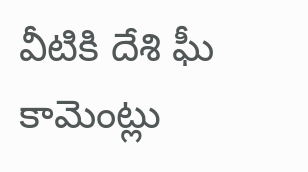వీటికి దేశి ఘీ
కామెంట్లు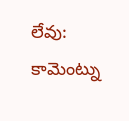లేవు:
కామెంట్ను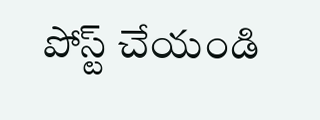పోస్ట్ చేయండి